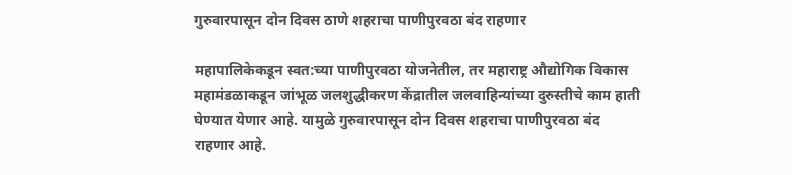गुरुवारपासून दोन दिवस ठाणे शहराचा पाणीपुरवठा बंद राहणार

महापालिकेकडून स्वत:च्या पाणीपुरवठा योजनेतील, तर महाराष्ट्र औद्योगिक विकास महामंडळाकडून जांभूळ जलशुद्धीकरण केंद्रातील जलवाहिन्यांच्या दुरुस्तीचे काम हाती घेण्यात येणार आहे. यामुळे गुरुवारपासून दोन दिवस शहराचा पाणीपुरवठा बंद राहणार आहे.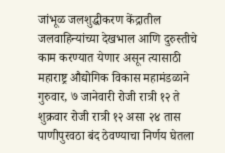जांभूळ जलशुद्धीकरण केंद्रातील जलवाहिन्यांच्या देखभाल आणि दुरुस्तीचे काम करण्यात येणार असून त्यासाठी महाराष्ट्र औद्योगिक विकास महामंडळाने गुरुवार, ७ जानेवारी रोजी रात्री १२ ते शुक्रवार रोजी रात्री १२ असा २४ तास पाणीपुरवठा बंद ठेवण्याचा निर्णय घेतला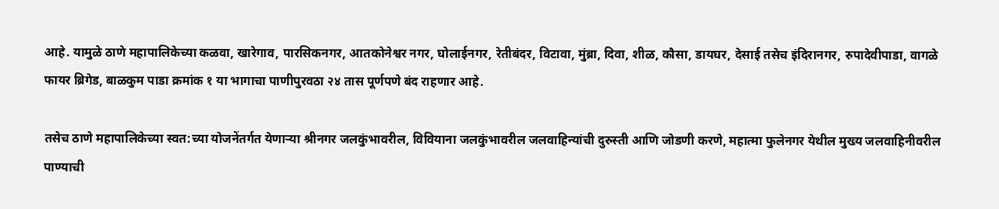आहे. यामुळे ठाणे महापालिकेच्या कळवा, खारेगाव, पारसिकनगर, आतकोनेश्वर नगर, घोलाईनगर, रेतीबंदर, विटावा, मुंब्रा, दिवा, शीळ, कौसा, डायघर, देसाई तसेच इंदिरानगर, रुपादेवीपाडा, वागळे फायर ब्रिगेड, बाळकुम पाडा क्रमांक १ या भागाचा पाणीपुरवठा २४ तास पूर्णपणे बंद राहणार आहे.

तसेच ठाणे महापालिकेच्या स्वत:च्या योजनेंतर्गत येणाऱ्या श्रीनगर जलकुंभावरील, विवियाना जलकुंभावरील जलवाहिन्यांची दुरुस्ती आणि जोडणी करणे, महात्मा फुलेनगर येथील मुख्य जलवाहिनीवरील पाण्याची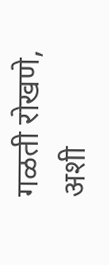गळती रोखणे, अशी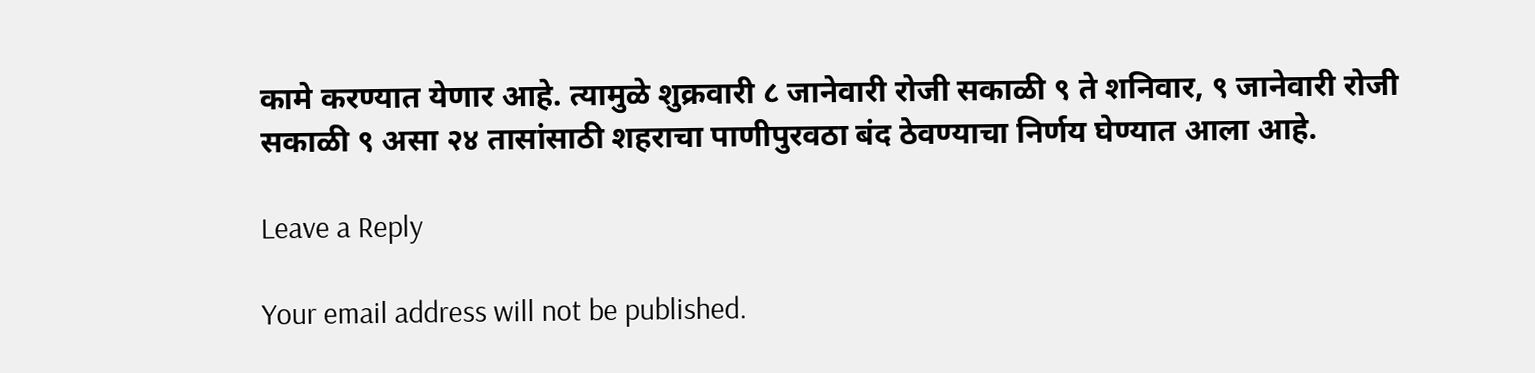कामे करण्यात येणार आहे. त्यामुळे शुक्रवारी ८ जानेवारी रोजी सकाळी ९ ते शनिवार, ९ जानेवारी रोजी सकाळी ९ असा २४ तासांसाठी शहराचा पाणीपुरवठा बंद ठेवण्याचा निर्णय घेण्यात आला आहे.

Leave a Reply

Your email address will not be published.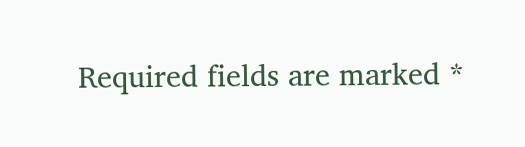Required fields are marked *